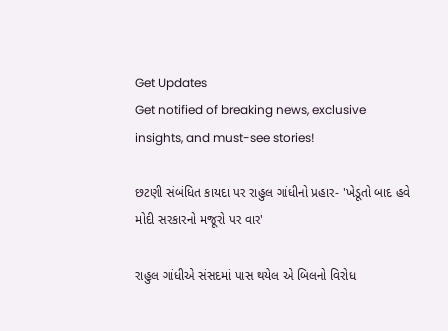Get Updates
Get notified of breaking news, exclusive insights, and must-see stories!

છટણી સંબંધિત કાયદા પર રાહુલ ગાંધીનો પ્રહાર- 'ખેડૂતો બાદ હવે મોદી સરકારનો મજૂરો પર વાર'

રાહુલ ગાંધીએ સંસદમાં પાસ થયેલ એ બિલનો વિરોધ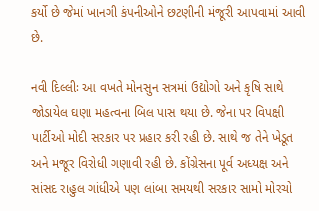કર્યો છે જેમાં ખાનગી કંપનીઓને છટણીની મંજૂરી આપવામાં આવી છે.

નવી દિલ્લીઃ આ વખતે મોનસુન સત્રમાં ઉદ્યોગો અને કૃષિ સાથે જોડાયેલ ઘણા મહત્વના બિલ પાસ થયા છે. જેના પર વિપક્ષી પાર્ટીઓ મોદી સરકાર પર પ્રહાર કરી રહી છે. સાથે જ તેને ખેડૂત અને મજૂર વિરોધી ગણાવી રહી છે. કોંગ્રેસના પૂર્વ અધ્યક્ષ અને સાંસદ રાહુલ ગાંધીએ પણ લાંબા સમયથી સરકાર સામો મોરચો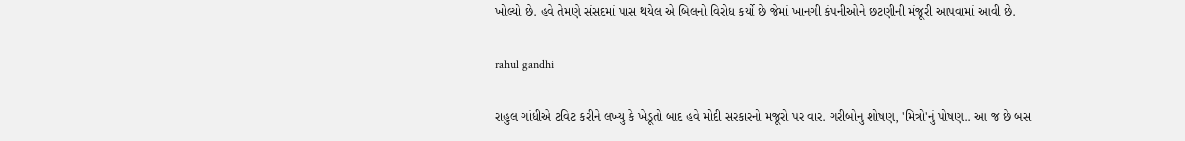ખોલ્યો છે. હવે તેમણે સંસદમાં પાસ થયેલ એ બિલનો વિરોધ કર્યો છે જેમાં ખાનગી કંપનીઓને છટણીની મંજૂરી આપવામાં આવી છે.

rahul gandhi

રાહુલ ગાંધીએ ટવિટ કરીને લખ્યુ કે ખેડૂતો બાદ હવે મોદી સરકારનો મજૂરો પર વાર. ગરીબોનુ શોષણ, 'મિત્રો'નું પોષણ.. આ જ છે બસ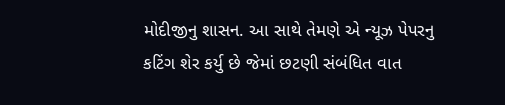મોદીજીનુ શાસન. આ સાથે તેમણે એ ન્યૂઝ પેપરનુ કટિંગ શેર કર્યુ છે જેમાં છટણી સંબંધિત વાત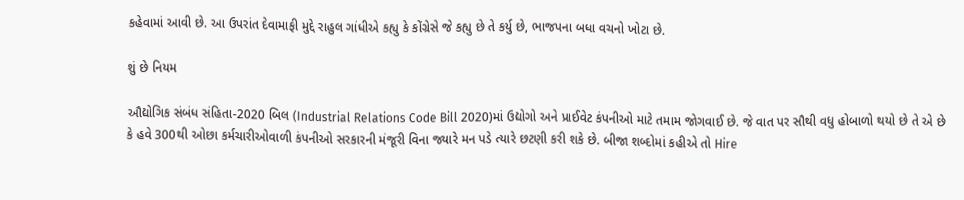કહેવામાં આવી છે. આ ઉપરાંત દેવામાફી મુદ્દે રાહુલ ગાંધીએ કહ્યુ કે કોંગ્રેસે જે કહ્યુ છે તે કર્યુ છે, ભાજપના બધા વચનો ખોટા છે.

શું છે નિયમ

ઔદ્યોગિક સંબંધ સંહિતા-2020 બિલ (Industrial Relations Code Bill 2020)માં ઉદ્યોગો અને પ્રાઈવેટ કંપનીઓ માટે તમામ જોગવાઈ છે. જે વાત પર સૌથી વધુ હોબાળો થયો છે તે એ છે કે હવે 300થી ઓછા કર્મચારીઓવાળી કંપનીઓ સરકારની મંજૂરી વિના જ્યારે મન પડે ત્યારે છટણી કરી શકે છે. બીજા શબ્દોમાં કહીએ તો Hire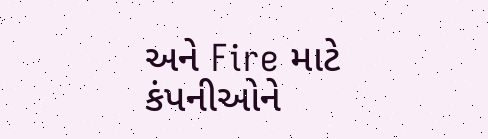અને Fire માટે કંપનીઓને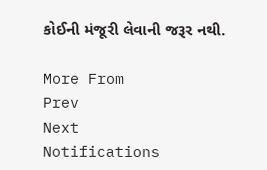કોઈની મંજૂરી લેવાની જરૂર નથી.

More From
Prev
Next
Notifications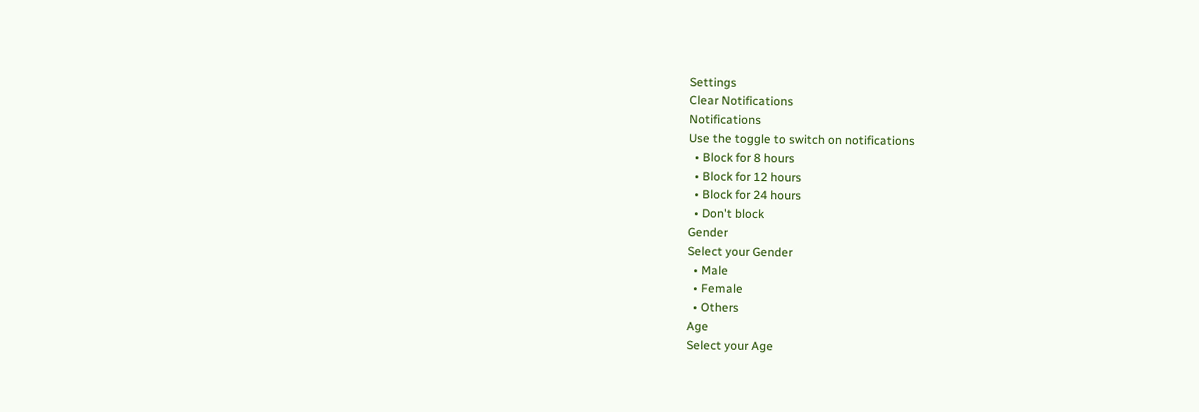Settings
Clear Notifications
Notifications
Use the toggle to switch on notifications
  • Block for 8 hours
  • Block for 12 hours
  • Block for 24 hours
  • Don't block
Gender
Select your Gender
  • Male
  • Female
  • Others
Age
Select your Age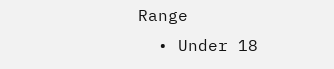Range
  • Under 18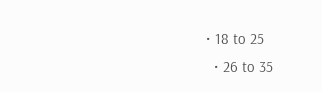• 18 to 25
  • 26 to 35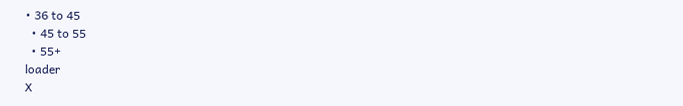• 36 to 45
  • 45 to 55
  • 55+
loader
X